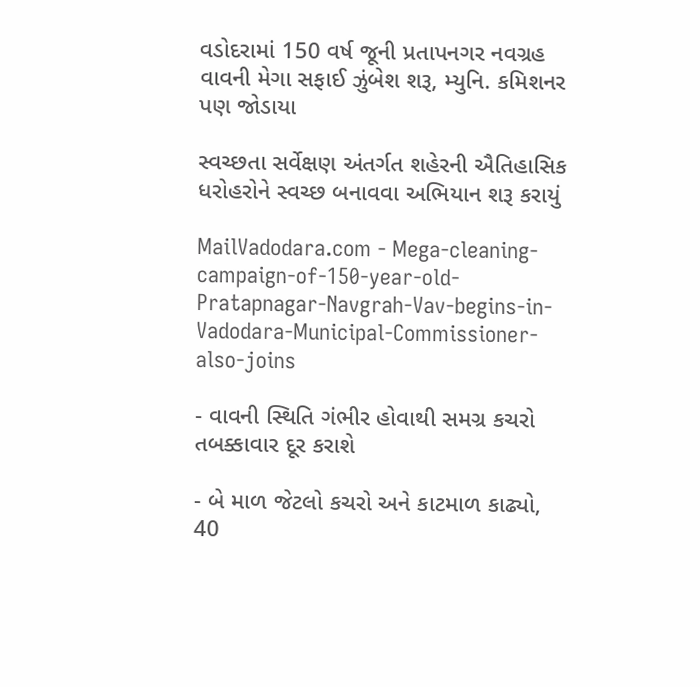વડોદરામાં 150 વર્ષ જૂની પ્રતાપનગર નવગ્રહ વાવની મેગા સફાઈ ઝુંબેશ શરૂ, મ્યુનિ. કમિશનર પણ જોડાયા

સ્વચ્છતા સર્વેક્ષણ અંતર્ગત શહેરની ઐતિહાસિક ધરોહરોને સ્વચ્છ બનાવવા અભિયાન શરૂ કરાયું

MailVadodara.com - Mega-cleaning-campaign-of-150-year-old-Pratapnagar-Navgrah-Vav-begins-in-Vadodara-Municipal-Commissioner-also-joins

- વાવની સ્થિતિ ગંભીર હોવાથી સમગ્ર કચરો તબક્કાવાર દૂર કરાશે

- બે માળ જેટલો કચરો અને કાટમાળ કાઢ્યો, 40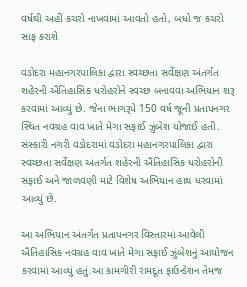વર્ષથી અહીં કચરો નાખવામાં આવતો હતો, બધો જ કચરો સાફ કરાશે

વડોદરા મહાનગરપાલિકા દ્વારા સ્વચ્છતા સર્વેક્ષણ અંતર્ગત શહેરની ઐતિહાસિક ધરોહરોને સ્વચ્છ બનાવવા અભિયાન શરૂ કરવામાં આવ્યું છે. જેના ભાગરૂપે 150 વર્ષ જૂની પ્રતાપનગર સ્થિત નવગ્રહ વાવ ખાતે મેગા સફાઈ ઝુંબેશ યોજાઈ હતી. સંસ્કારી નગરી વડોદરામાં વડોદરા મહાનગરપાલિકા દ્વારા સ્વચ્છતા સર્વેક્ષણ અંતર્ગત શહેરની ઐતિહાસિક ધરોહરોની સફાઈ અને જાળવણી માટે વિશેષ અભિયાન હાથ ધરવામાં આવ્યું છે.

આ અભિયાન અંતર્ગત પ્રતાપનગર વિસ્તારમાં આવેલી ઐતિહાસિક નવગ્રહ વાવ ખાતે મેગા સફાઈ ઝુંબેશનું આયોજન કરવામાં આવ્યું હતું.આ કામગીરી રામદૂત ફાઉન્ડેશન તેમજ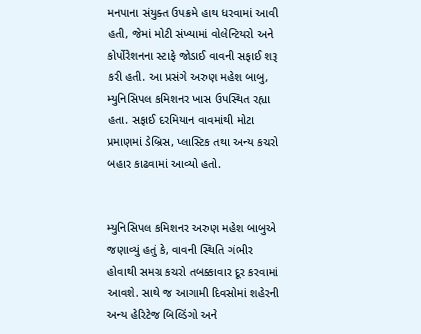મનપાના સંયુક્ત ઉપક્રમે હાથ ધરવામાં આવી હતી, જેમાં મોટી સંખ્યામાં વોલેન્ટિયરો અને કોર્પોરેશનના સ્ટાફે જોડાઈ વાવની સફાઈ શરૂ કરી હતી. આ પ્રસંગે અરુણ મહેશ બાબુ, મ્યુનિસિપલ કમિશનર ખાસ ઉપસ્થિત રહ્યા હતા. સફાઈ દરમિયાન વાવમાંથી મોટા પ્રમાણમાં ડેબ્રિસ, પ્લાસ્ટિક તથા અન્ય કચરો બહાર કાઢવામાં આવ્યો હતો.


મ્યુનિસિપલ કમિશનર અરુણ મહેશ બાબુએ જણાવ્યું હતું કે, વાવની સ્થિતિ ગંભીર હોવાથી સમગ્ર કચરો તબક્કાવાર દૂર કરવામાં આવશે. સાથે જ આગામી દિવસોમાં શહેરની અન્ય હેરિટેજ બિલ્ડિંગો અને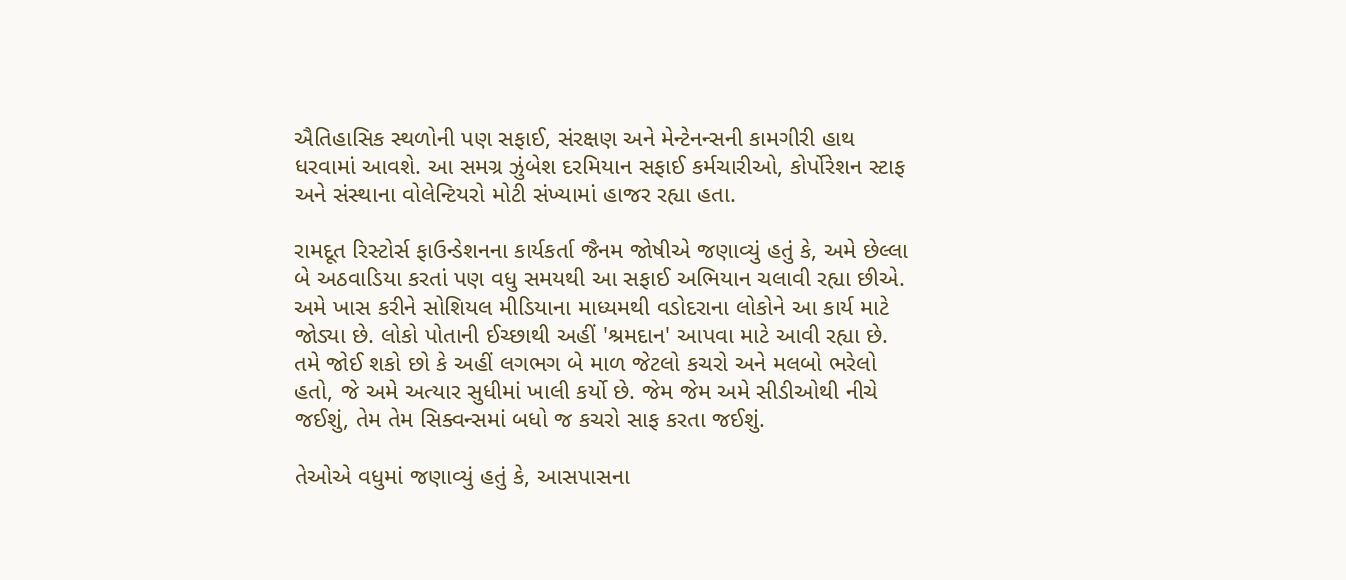ઐતિહાસિક સ્થળોની પણ સફાઈ, સંરક્ષણ અને મેન્ટેનન્સની કામગીરી હાથ ધરવામાં આવશે. આ સમગ્ર ઝુંબેશ દરમિયાન સફાઈ કર્મચારીઓ, કોર્પોરેશન સ્ટાફ અને સંસ્થાના વોલેન્ટિયરો મોટી સંખ્યામાં હાજર રહ્યા હતા.

રામદૂત રિસ્ટોર્સ ફાઉન્ડેશનના કાર્યકર્તા જૈનમ જોષીએ જણાવ્યું હતું કે, અમે છેલ્લા બે અઠવાડિયા કરતાં પણ વધુ સમયથી આ સફાઈ અભિયાન ચલાવી રહ્યા છીએ. અમે ખાસ કરીને સોશિયલ મીડિયાના માધ્યમથી વડોદરાના લોકોને આ કાર્ય માટે જોડ્યા છે. લોકો પોતાની ઈચ્છાથી અહીં 'શ્રમદાન' આપવા માટે આવી રહ્યા છે. તમે જોઈ શકો છો કે અહીં લગભગ બે માળ જેટલો કચરો અને મલબો ભરેલો હતો, જે અમે અત્યાર સુધીમાં ખાલી કર્યો છે. જેમ જેમ અમે સીડીઓથી નીચે જઈશું, તેમ તેમ સિક્વન્સમાં બધો જ કચરો સાફ કરતા જઈશું.

તેઓએ વધુમાં જણાવ્યું હતું કે, આસપાસના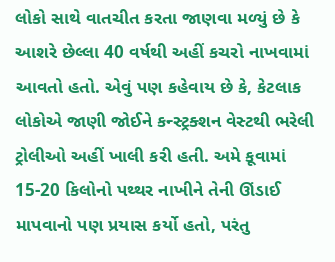લોકો સાથે વાતચીત કરતા જાણવા મળ્યું છે કે આશરે છેલ્લા 40 વર્ષથી અહીં કચરો નાખવામાં આવતો હતો. એવું પણ કહેવાય છે કે, કેટલાક લોકોએ જાણી જોઈને કન્સ્ટ્રક્શન વેસ્ટથી ભરેલી ટ્રોલીઓ અહીં ખાલી કરી હતી. અમે કૂવામાં 15-20 કિલોનો પથ્થર નાખીને તેની ઊંડાઈ માપવાનો પણ પ્રયાસ કર્યો હતો, પરંતુ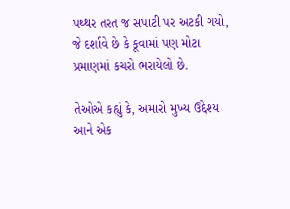પથ્થર તરત જ સપાટી પર અટકી ગયો, જે દર્શાવે છે કે કૂવામાં પણ મોટા પ્રમાણમાં કચરો ભરાયેલો છે.

તેઓએ કહ્યું કે, અમારો મુખ્ય ઉદ્દેશ્ય આને એક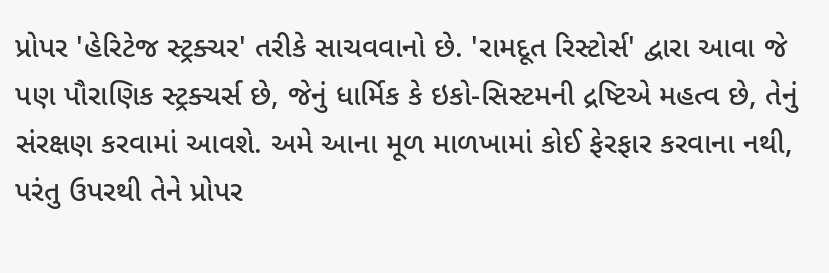પ્રોપર 'હેરિટેજ સ્ટ્રક્ચર' તરીકે સાચવવાનો છે. 'રામદૂત રિસ્ટોર્સ' દ્વારા આવા જે પણ પૌરાણિક સ્ટ્રક્ચર્સ છે, જેનું ધાર્મિક કે ઇકો-સિસ્ટમની દ્રષ્ટિએ મહત્વ છે, તેનું સંરક્ષણ કરવામાં આવશે. અમે આના મૂળ માળખામાં કોઈ ફેરફાર કરવાના નથી, પરંતુ ઉપરથી તેને પ્રોપર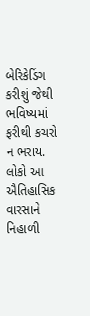બેરિકેડિંગ કરીશું જેથી ભવિષ્યમાં ફરીથી કચરો ન ભરાય. લોકો આ ઐતિહાસિક વારસાને નિહાળી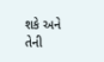શકે અને તેની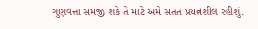ગુણવત્તા સમજી શકે તે માટે અમે સતત પ્રયત્નશીલ રહીશું.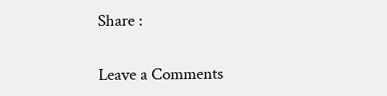Share :

Leave a Comments